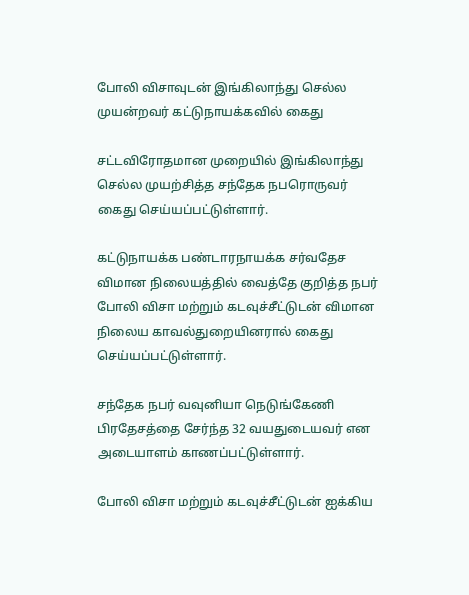போலி விசாவுடன் இங்கிலாந்து செல்ல முயன்றவர் கட்டுநாயக்கவில் கைது

சட்டவிரோதமான முறையில் இங்கிலாந்து செல்ல முயற்சித்த சந்தேக நபரொருவர் கைது செய்யப்பட்டுள்ளார்.

கட்டுநாயக்க பண்டாரநாயக்க சர்வதேச விமான நிலையத்தில் வைத்தே குறித்த நபர் போலி விசா மற்றும் கடவுச்சீட்டுடன் விமான நிலைய காவல்துறையினரால் கைது செய்யப்பட்டுள்ளார்.

சந்தேக நபர் வவுனியா நெடுங்கேணி பிரதேசத்தை சேர்ந்த 32 வயதுடையவர் என அடையாளம் காணப்பட்டுள்ளார்.

போலி விசா மற்றும் கடவுச்சீட்டுடன் ஐக்கிய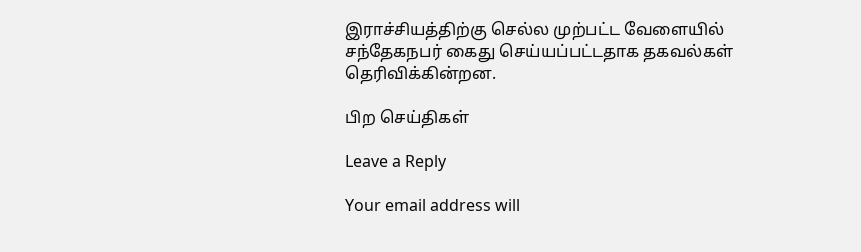இராச்சியத்திற்கு செல்ல முற்பட்ட வேளையில் சந்தேகநபர் கைது செய்யப்பட்டதாக தகவல்கள் தெரிவிக்கின்றன.

பிற செய்திகள்

Leave a Reply

Your email address will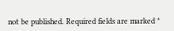not be published. Required fields are marked *